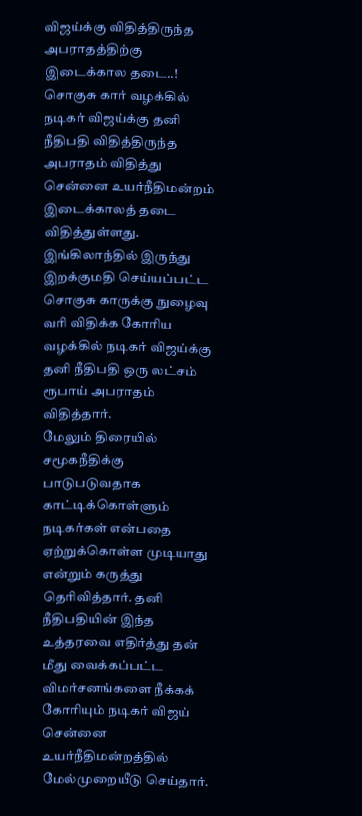விஜய்க்கு விதித்திருந்த அபராதத்திற்கு இடைக்கால தடை..!
சொகுசு கார் வழக்கில் நடிகர் விஜய்க்கு தனி நீதிபதி விதித்திருந்த அபராதம் விதித்து சென்னை உயர்நீதிமன்றம் இடைக்காலத் தடை விதித்துள்ளது. இங்கிலாந்தில் இருந்து இறக்குமதி செய்யப்பட்ட சொகுசு காருக்கு நுழைவு வரி விதிக்க கோரிய வழக்கில் நடிகர் விஜய்க்கு தனி நீதிபதி ஒரு லட்சம் ரூபாய் அபராதம் விதித்தார்.
மேலும் திரையில் சமூகநீதிக்கு பாடுபடுவதாக காட்டிக்கொள்ளும் நடிகர்கள் என்பதை ஏற்றுக்கொள்ள முடியாது என்றும் கருத்து தெரிவித்தார். தனி நீதிபதியின் இந்த உத்தரவை எதிர்த்து தன் மீது வைக்கப்பட்ட விமர்சனங்களை நீக்கக் கோரியும் நடிகர் விஜய் சென்னை உயர்நீதிமன்றத்தில் மேல்முறையீடு செய்தார்.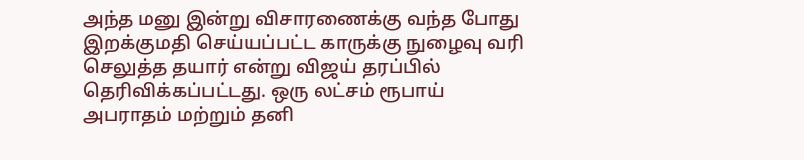அந்த மனு இன்று விசாரணைக்கு வந்த போது இறக்குமதி செய்யப்பட்ட காருக்கு நுழைவு வரி செலுத்த தயார் என்று விஜய் தரப்பில் தெரிவிக்கப்பட்டது. ஒரு லட்சம் ரூபாய் அபராதம் மற்றும் தனி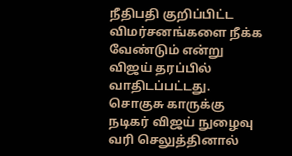நீதிபதி குறிப்பிட்ட விமர்சனங்களை நீக்க வேண்டும் என்று விஜய் தரப்பில் வாதிடப்பட்டது.
சொகுசு காருக்கு நடிகர் விஜய் நுழைவு வரி செலுத்தினால்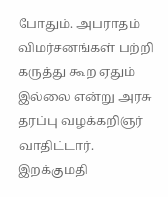போதும். அபராதம் விமர்சனங்கள் பற்றி கருத்து கூற ஏதும் இல்லை என்று அரசு தரப்பு வழக்கறிஞர் வாதிட்டார்.
இறக்குமதி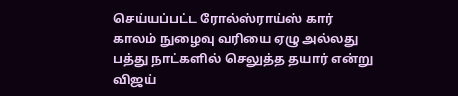செய்யப்பட்ட ரோல்ஸ்ராய்ஸ் கார் காலம் நுழைவு வரியை ஏழு அல்லது பத்து நாட்களில் செலுத்த தயார் என்று விஜய்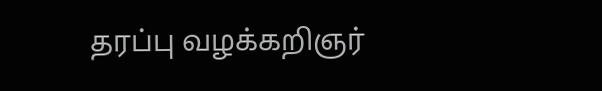தரப்பு வழக்கறிஞர்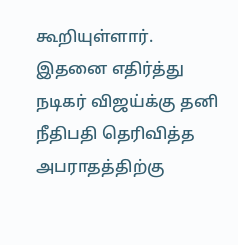கூறியுள்ளார். இதனை எதிர்த்து நடிகர் விஜய்க்கு தனி நீதிபதி தெரிவித்த அபராதத்திற்கு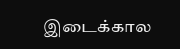இடைக்கால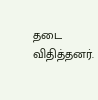தடை விதித்தனர்.